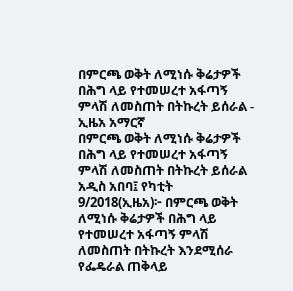በምርጫ ወቅት ለሚነሱ ቅሬታዎች በሕግ ላይ የተመሠረተ አፋጣኝ ምላሽ ለመስጠት በትኩረት ይሰራል - ኢዜአ አማርኛ
በምርጫ ወቅት ለሚነሱ ቅሬታዎች በሕግ ላይ የተመሠረተ አፋጣኝ ምላሽ ለመስጠት በትኩረት ይሰራል
አዲስ አበባ፤ የካቲት 9/2018(ኢዜአ)፦ በምርጫ ወቅት ለሚነሱ ቅሬታዎች በሕግ ላይ የተመሠረተ አፋጣኝ ምላሽ ለመስጠት በትኩረት እንደሚሰራ የፌዴራል ጠቅላይ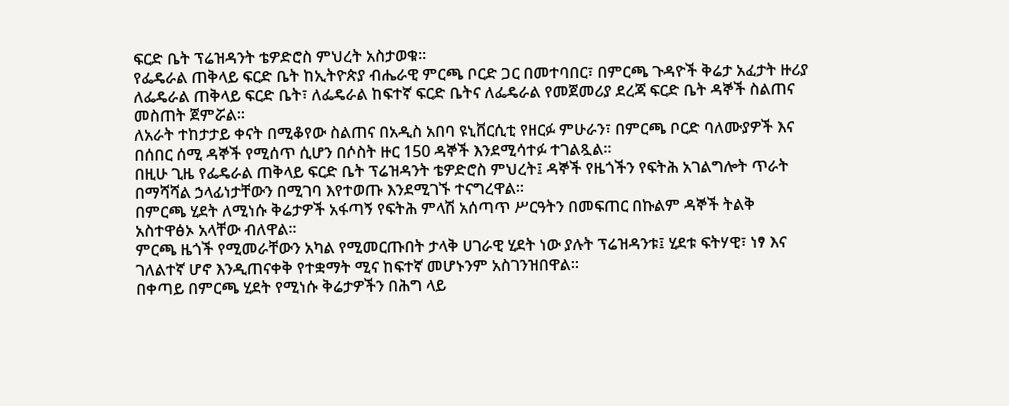ፍርድ ቤት ፕሬዝዳንት ቴዎድሮስ ምህረት አስታወቁ።
የፌዴራል ጠቅላይ ፍርድ ቤት ከኢትዮጵያ ብሔራዊ ምርጫ ቦርድ ጋር በመተባበር፣ በምርጫ ጉዳዮች ቅሬታ አፈታት ዙሪያ ለፌዴራል ጠቅላይ ፍርድ ቤት፣ ለፌዴራል ከፍተኛ ፍርድ ቤትና ለፌዴራል የመጀመሪያ ደረጃ ፍርድ ቤት ዳኞች ስልጠና መስጠት ጀምሯል።
ለአራት ተከታታይ ቀናት በሚቆየው ስልጠና በአዲስ አበባ ዩኒቨርሲቲ የዘርፉ ምሁራን፣ በምርጫ ቦርድ ባለሙያዎች እና በሰበር ሰሚ ዳኞች የሚሰጥ ሲሆን በሶስት ዙር 150 ዳኞች እንደሚሳተፉ ተገልጿል።
በዚሁ ጊዜ የፌዴራል ጠቅላይ ፍርድ ቤት ፕሬዝዳንት ቴዎድሮስ ምህረት፤ ዳኞች የዜጎችን የፍትሕ አገልግሎት ጥራት በማሻሻል ኃላፊነታቸውን በሚገባ እየተወጡ እንደሚገኙ ተናግረዋል።
በምርጫ ሂደት ለሚነሱ ቅሬታዎች አፋጣኝ የፍትሕ ምላሽ አሰጣጥ ሥርዓትን በመፍጠር በኩልም ዳኞች ትልቅ አስተዋፅኦ አላቸው ብለዋል።
ምርጫ ዜጎች የሚመራቸውን አካል የሚመርጡበት ታላቅ ሀገራዊ ሂደት ነው ያሉት ፕሬዝዳንቱ፤ ሂደቱ ፍትሃዊ፣ ነፃ እና ገለልተኛ ሆኖ እንዲጠናቀቅ የተቋማት ሚና ከፍተኛ መሆኑንም አስገንዝበዋል።
በቀጣይ በምርጫ ሂደት የሚነሱ ቅሬታዎችን በሕግ ላይ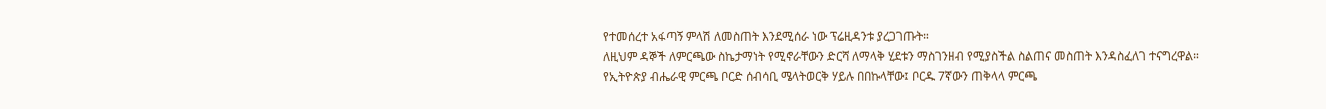የተመሰረተ አፋጣኝ ምላሽ ለመስጠት እንደሚሰራ ነው ፕሬዚዳንቱ ያረጋገጡት።
ለዚህም ዳኞች ለምርጫው ስኬታማነት የሚኖራቸውን ድርሻ ለማላቅ ሂደቱን ማስገንዘብ የሚያስችል ስልጠና መስጠት እንዳስፈለገ ተናግረዋል።
የኢትዮጵያ ብሔራዊ ምርጫ ቦርድ ሰብሳቢ ሜላትወርቅ ሃይሉ በበኩላቸው፤ ቦርዱ 7ኛውን ጠቅላላ ምርጫ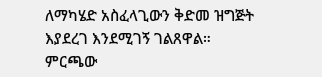ለማካሄድ አስፈላጊውን ቅድመ ዝግጅት እያደረገ እንደሚገኝ ገልጸዋል።
ምርጫው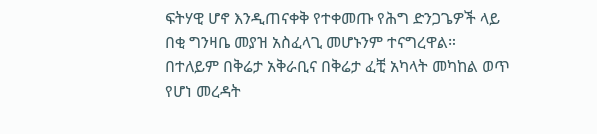ፍትሃዊ ሆኖ እንዲጠናቀቅ የተቀመጡ የሕግ ድንጋጌዎች ላይ በቂ ግንዛቤ መያዝ አስፈላጊ መሆኑንም ተናግረዋል።
በተለይም በቅሬታ አቅራቢና በቅሬታ ፈቺ አካላት መካከል ወጥ የሆነ መረዳት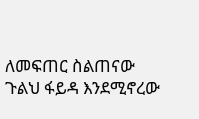ለመፍጠር ስልጠናው ጉልህ ፋይዳ እንደሚኖረው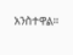አንስተዋል።